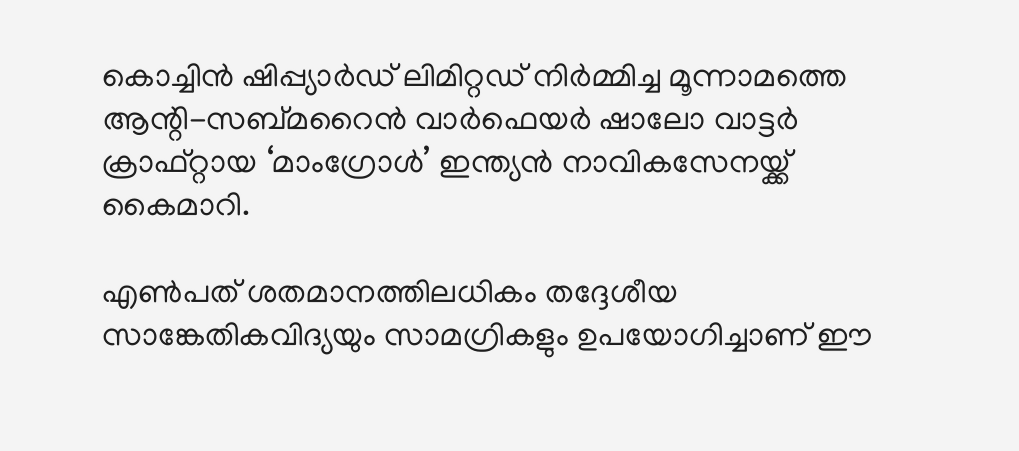കൊച്ചിൻ ഷിപ്പ്യാർഡ് ലിമിറ്റഡ് നിർമ്മിച്ച മൂന്നാമത്തെ ആന്റി-സബ്മറൈൻ വാർഫെയർ ഷാലോ വാട്ടർ ക്രാഫ്റ്റായ ‘മാംഗ്രോൾ’ ഇന്ത്യൻ നാവികസേനയ്ക്ക് കൈമാറി.

എൺപത് ശതമാനത്തിലധികം തദ്ദേശീയ സാങ്കേതികവിദ്യയും സാമഗ്രികളും ഉപയോഗിച്ചാണ് ഈ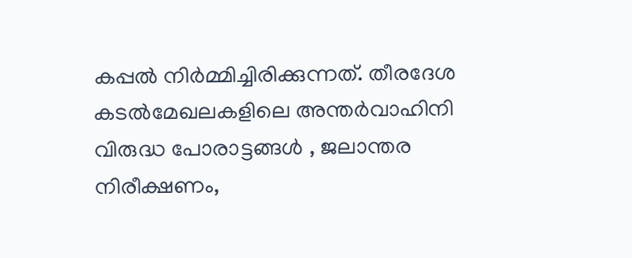കപ്പൽ നിർമ്മിച്ചിരിക്കുന്നത്. തീരദേശ കടൽമേഖലകളിലെ അന്തർവാഹിനി വിരുദ്ധ പോരാട്ടങ്ങൾ , ജലാന്തര നിരീക്ഷണം,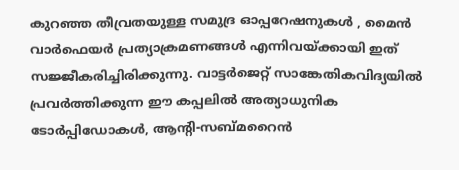കുറഞ്ഞ തീവ്രതയുള്ള സമുദ്ര ഓപ്പറേഷനുകൾ , മൈൻ വാർഫെയർ പ്രത്യാക്രമണങ്ങൾ എന്നിവയ്ക്കായി ഇത് സജ്ജീകരിച്ചിരിക്കുന്നു. വാട്ടർജെറ്റ് സാങ്കേതികവിദ്യയിൽ പ്രവർത്തിക്കുന്ന ഈ കപ്പലിൽ അത്യാധുനിക ടോർപ്പിഡോകൾ, ആന്റി-സബ്മറൈൻ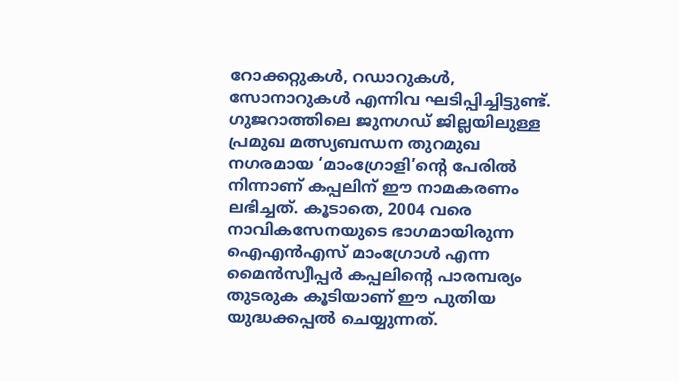റോക്കറ്റുകൾ, റഡാറുകൾ, സോനാറുകൾ എന്നിവ ഘടിപ്പിച്ചിട്ടുണ്ട്.
ഗുജറാത്തിലെ ജുനഗഡ് ജില്ലയിലുള്ള പ്രമുഖ മത്സ്യബന്ധന തുറമുഖ നഗരമായ ‘മാംഗ്രോളി’ന്റെ പേരിൽ നിന്നാണ് കപ്പലിന് ഈ നാമകരണം ലഭിച്ചത്. കൂടാതെ, 2004 വരെ നാവികസേനയുടെ ഭാഗമായിരുന്ന ഐഎൻഎസ് മാംഗ്രോൾ എന്ന മൈൻസ്വീപ്പർ കപ്പലിന്റെ പാരമ്പര്യം തുടരുക കൂടിയാണ് ഈ പുതിയ യുദ്ധക്കപ്പൽ ചെയ്യുന്നത്.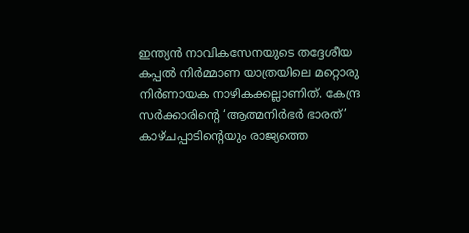ഇന്ത്യൻ നാവികസേനയുടെ തദ്ദേശീയ കപ്പൽ നിർമ്മാണ യാത്രയിലെ മറ്റൊരു നിർണായക നാഴികക്കല്ലാണിത്. കേന്ദ്ര സർക്കാരിന്റെ ‘ആത്മനിർഭർ ഭാരത്’ കാഴ്ചപ്പാടിന്റെയും രാജ്യത്തെ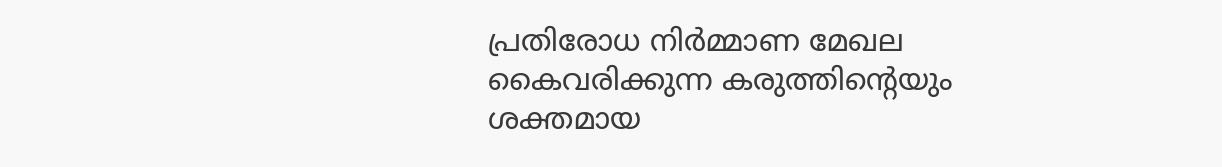പ്രതിരോധ നിർമ്മാണ മേഖല കൈവരിക്കുന്ന കരുത്തിന്റെയും ശക്തമായ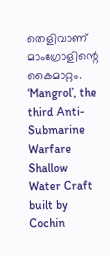തെളിവാണ് മാംഗ്രോളിന്റെ കൈമാറ്റം.
‘Mangrol’, the third Anti-Submarine Warfare Shallow Water Craft built by Cochin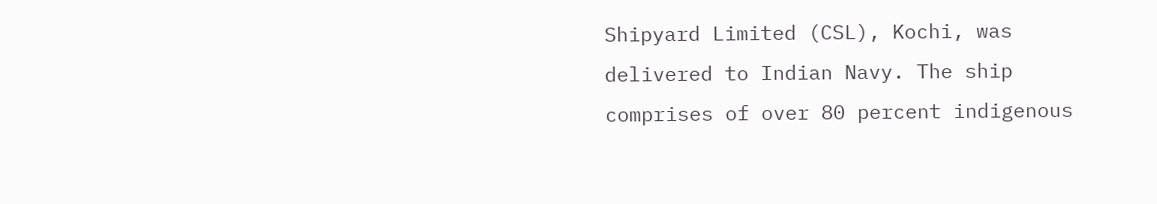Shipyard Limited (CSL), Kochi, was delivered to Indian Navy. The ship comprises of over 80 percent indigenous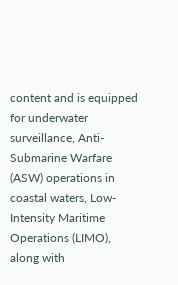content and is equipped for underwater surveillance, Anti-Submarine Warfare (ASW) operations in coastal waters, Low-Intensity Maritime Operations (LIMO), along with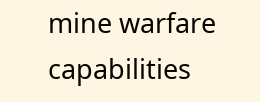mine warfare capabilities